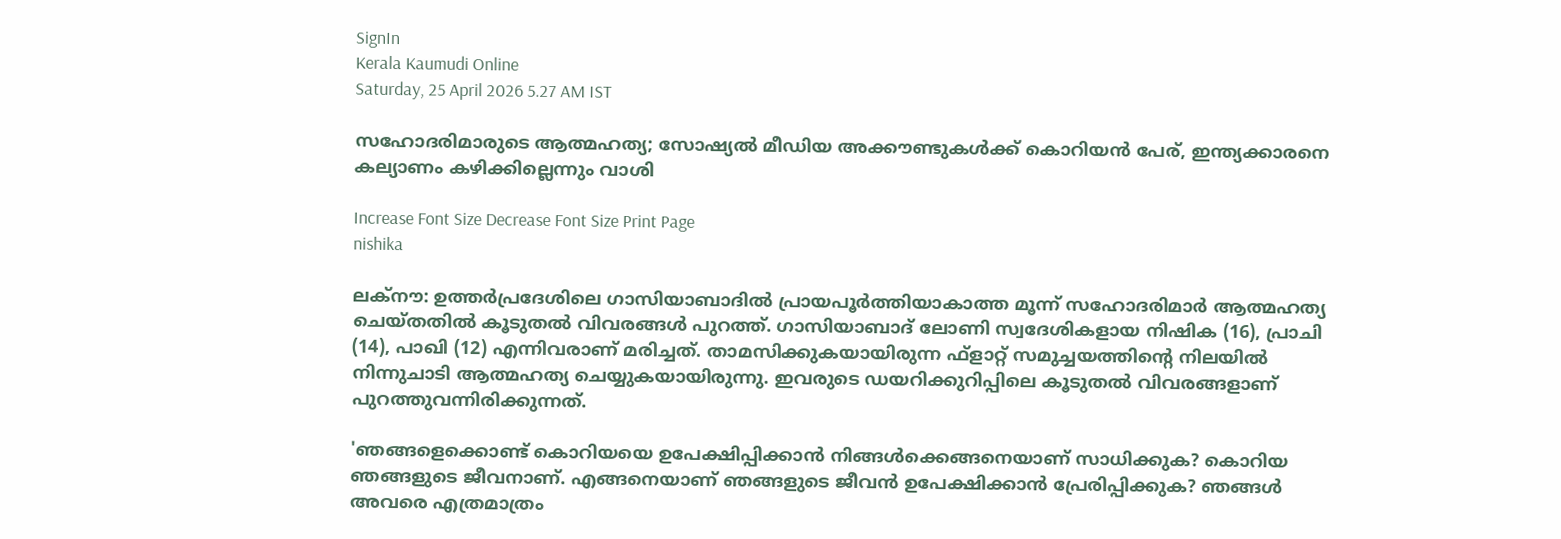SignIn
Kerala Kaumudi Online
Saturday, 25 April 2026 5.27 AM IST

സഹോദരിമാരുടെ ആത്മഹത്യ; സോഷ്യൽ മീഡിയ അക്കൗണ്ടുകൾക്ക് കൊറിയൻ പേര്, ഇന്ത്യക്കാരനെ കല്യാണം കഴിക്കില്ലെന്നും വാശി

Increase Font Size Decrease Font Size Print Page
nishika

ലക്‌നൗ: ഉത്തർപ്രദേശിലെ ഗാസിയാബാദിൽ പ്രായപൂർത്തിയാകാത്ത മൂന്ന് സഹോദരിമാർ ആത്മഹത്യ ചെയ്തതിൽ കൂടുതൽ വിവരങ്ങൾ പുറത്ത്. ഗാസിയാബാദ് ലോണി സ്വദേശികളായ നിഷിക (16), പ്രാചി (14), പാഖി (12) എന്നിവരാണ് മരിച്ചത്. താമസിക്കുകയായിരുന്ന ഫ്ളാറ്റ് സമുച്ചയത്തിന്റെ നിലയിൽ നിന്നുചാടി ആത്മഹത്യ ചെയ്യുകയായിരുന്നു. ഇവരുടെ ഡയറിക്കുറിപ്പിലെ കൂടുതൽ വിവരങ്ങളാണ് പുറത്തുവന്നിരിക്കുന്നത്.

'ഞങ്ങളെക്കൊണ്ട് കൊറിയയെ ഉപേക്ഷിപ്പിക്കാൻ നിങ്ങൾക്കെങ്ങനെയാണ് സാധിക്കുക? കൊറിയ ഞങ്ങളുടെ ജീവനാണ്. എങ്ങനെയാണ് ഞങ്ങളുടെ ജീവൻ ഉപേക്ഷിക്കാൻ പ്രേരിപ്പിക്കുക? ഞങ്ങൾ അവരെ എത്രമാത്രം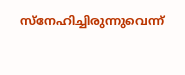സ്‌നേഹിച്ചിരുന്നുവെന്ന്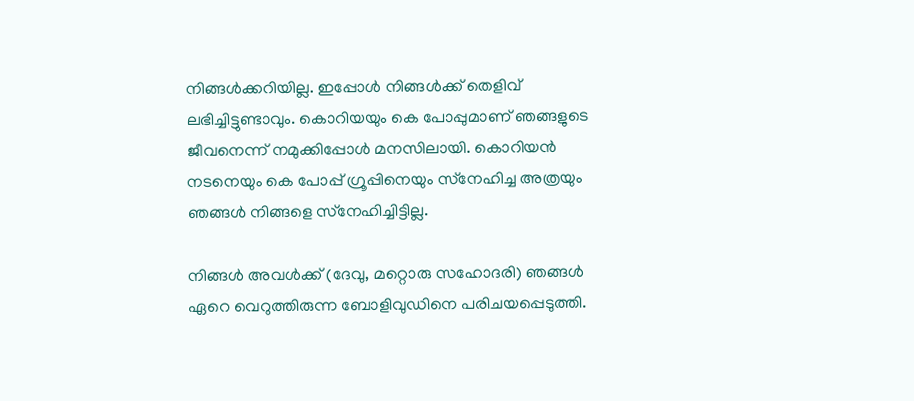നിങ്ങൾക്കറിയില്ല. ഇപ്പോൾ നിങ്ങൾക്ക് തെളിവ് ലഭിച്ചിട്ടുണ്ടാവും. കൊറിയയും കെ പോപ്പുമാണ് ഞങ്ങളുടെ ജീവനെന്ന് നമുക്കിപ്പോൾ മനസിലായി. കൊറിയൻ നടനെയും കെ പോപ്പ് ഗ്രൂപ്പിനെയും സ്‌നേഹിച്ച അത്രയും ഞങ്ങൾ നിങ്ങളെ സ്‌നേഹിച്ചിട്ടില്ല.

നിങ്ങൾ അവൾക്ക് (ദേവു, മറ്റൊരു സഹോദരി) ഞങ്ങൾ ഏറെ വെറുത്തിരുന്ന ബോളിവുഡിനെ പരിചയപ്പെടുത്തി.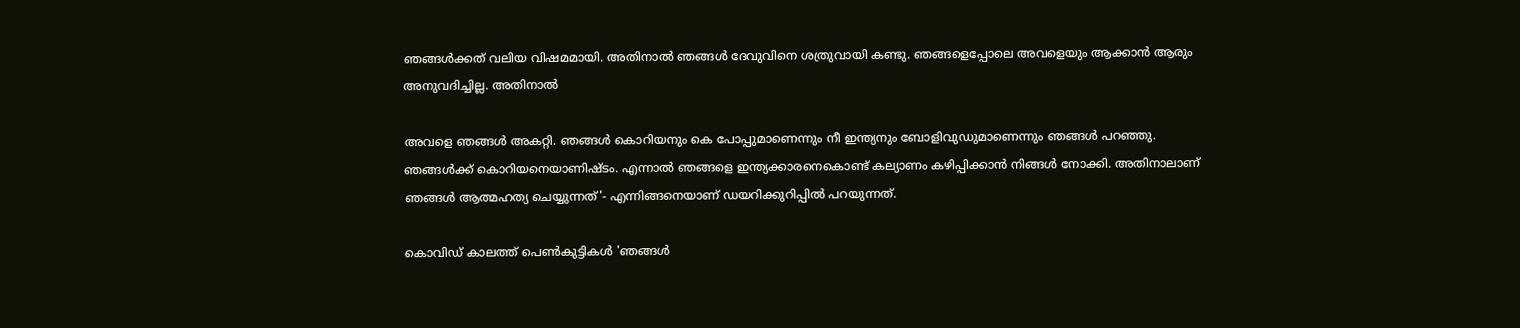ഞങ്ങൾക്കത് വലിയ വിഷമമായി. അതിനാൽ ഞങ്ങൾ ദേവുവിനെ ശത്രുവായി കണ്ടു. ഞങ്ങളെപ്പോലെ അവളെയും ആക്കാൻ ആരും അനുവദിച്ചില്ല. അതിനാൽ

അവളെ ഞങ്ങൾ അകറ്റി. ഞങ്ങൾ കൊറിയനും കെ പോപ്പുമാണെന്നും നീ ഇന്ത്യനും ബോളിവുഡുമാണെന്നും ഞങ്ങൾ പറഞ്ഞു. ഞങ്ങൾക്ക് കൊറിയനെയാണിഷ്ടം. എന്നാൽ ഞങ്ങളെ ഇന്ത്യക്കാരനെകൊണ്ട് കല്യാണം കഴിപ്പിക്കാൻ നിങ്ങൾ നോക്കി. അതിനാലാണ് ഞങ്ങൾ ആത്മഹത്യ ചെയ്യുന്നത്'- എന്നിങ്ങനെയാണ് ഡയറിക്കുറിപ്പിൽ പറയുന്നത്.

കൊവിഡ് കാലത്ത് പെൺകുട്ടികൾ 'ഞങ്ങൾ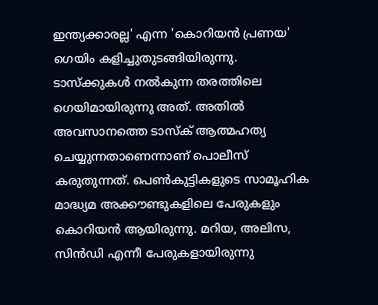ഇന്ത്യക്കാരല്ല' എന്ന 'കൊറിയൻ പ്രണയ' ഗെയിം കളിച്ചുതുടങ്ങിയിരുന്നു. ടാസ്‌ക്കുകൾ നൽകുന്ന തരത്തിലെ ഗെയിമായിരുന്നു അത്. അതിൽ അവസാനത്തെ ടാസ്‌ക് ആത്മഹത്യ ചെയ്യുന്നതാണെന്നാണ് പൊലീസ് കരുതുന്നത്. പെൺകുട്ടികളുടെ സാമൂഹിക മാദ്ധ്യമ അക്കൗണ്ടുകളിലെ പേരുകളും കൊറിയൻ ആയിരുന്നു. മറിയ, അലിസ, സിൻഡി എന്നീ പേരുകളായിരുന്നു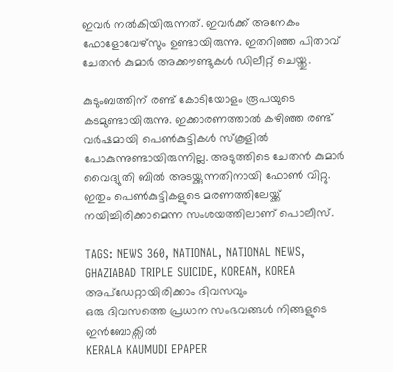ഇവർ നൽകിയിരുന്നത്. ഇവർക്ക് അനേകം ഫോളോവേഴ്‌സും ഉണ്ടായിരുന്നു. ഇതറിഞ്ഞ പിതാവ് ചേതൻ കുമാർ അക്കൗണ്ടുകൾ ഡിലീറ്റ് ചെയ്തു.

കുടുംബത്തിന് രണ്ട് കോടിയോളം രൂപയുടെ കടമുണ്ടായിരുന്നു. ഇക്കാരണത്താൽ കഴിഞ്ഞ രണ്ട് വർഷമായി പെൺകുട്ടികൾ സ്‌കൂളിൽ പോകുന്നുണ്ടായിരുന്നില്ല. അടുത്തിടെ ചേതൻ കുമാർ വൈദ്യുതി ബിൽ അടയ്ക്കുന്നതിനായി ഫോൺ വിറ്റു. ഇതും പെൺകുട്ടികളുടെ മരണത്തിലേയ്ക്ക് നയിച്ചിരിക്കാമെന്ന സംശയത്തിലാണ് പൊലീസ്.

TAGS: NEWS 360, NATIONAL, NATIONAL NEWS, GHAZIABAD TRIPLE SUICIDE, KOREAN, KOREA
അപ്ഡേറ്റായിരിക്കാം ദിവസവും
ഒരു ദിവസത്തെ പ്രധാന സംഭവങ്ങൾ നിങ്ങളുടെ ഇൻബോക്സിൽ
KERALA KAUMUDI EPAPER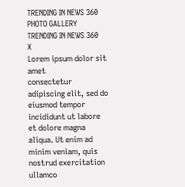TRENDING IN NEWS 360
PHOTO GALLERY
TRENDING IN NEWS 360
X
Lorem ipsum dolor sit amet
consectetur adipiscing elit, sed do eiusmod tempor incididunt ut labore et dolore magna aliqua. Ut enim ad minim veniam, quis nostrud exercitation ullamco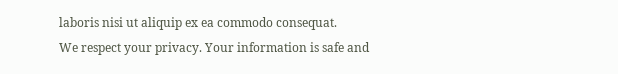laboris nisi ut aliquip ex ea commodo consequat.
We respect your privacy. Your information is safe and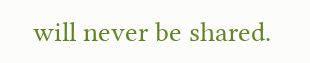will never be shared.